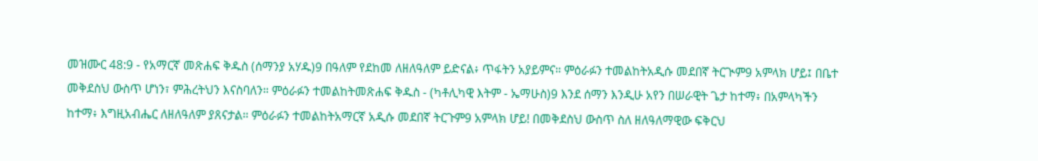መዝሙር 48:9 - የአማርኛ መጽሐፍ ቅዱስ (ሰማንያ አሃዱ)9 በዓለም የደከመ ለዘለዓለም ይድናል፥ ጥፋትን አያይምና። ምዕራፉን ተመልከትአዲሱ መደበኛ ትርጒም9 አምላክ ሆይ፤ በቤተ መቅደስህ ውስጥ ሆነን፣ ምሕረትህን እናስባለን። ምዕራፉን ተመልከትመጽሐፍ ቅዱስ - (ካቶሊካዊ እትም - ኤማሁስ)9 እንደ ሰማን እንዲሁ አየን በሠራዊት ጌታ ከተማ፥ በአምላካችን ከተማ፥ እግዚአብሔር ለዘለዓለም ያጸናታል። ምዕራፉን ተመልከትአማርኛ አዲሱ መደበኛ ትርጉም9 አምላክ ሆይ! በመቅደስህ ውስጥ ስለ ዘለዓለማዊው ፍቅርህ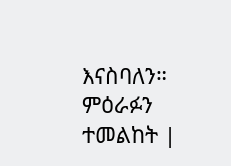እናስባለን። ምዕራፉን ተመልከት |